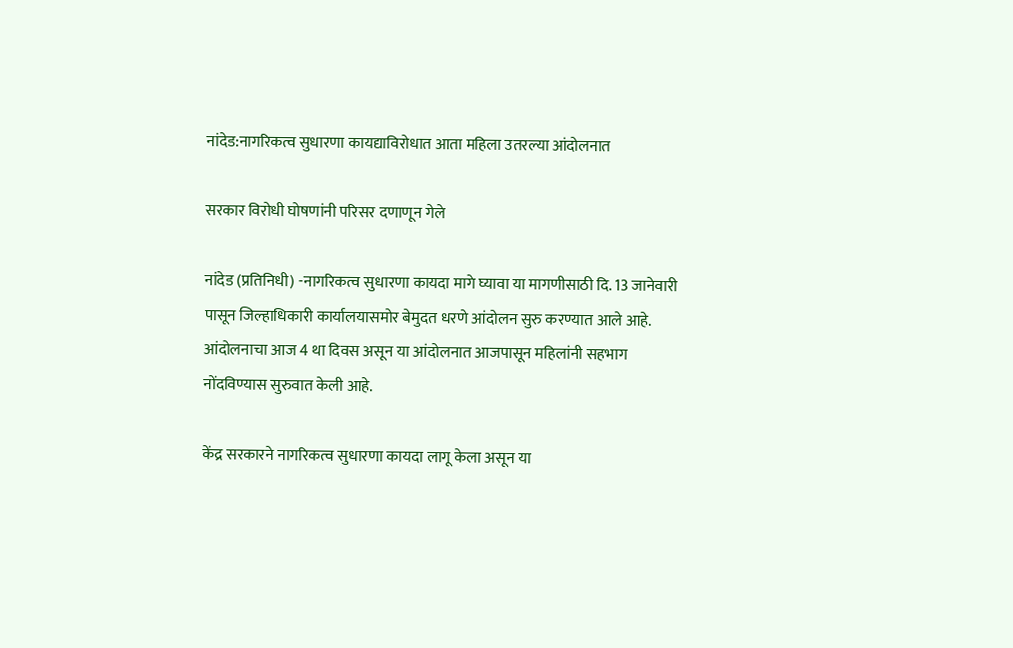नांदेड:नागरिकत्व सुधारणा कायद्याविरोधात आता महिला उतरल्या आंदोलनात

सरकार विरोधी घोषणांनी परिसर दणाणून गेले

नांदेड (प्रतिनिधी) -नागरिकत्व सुधारणा कायदा मागे घ्यावा या मागणीसाठी दि. 13 जानेवारी पासून जिल्हाधिकारी कार्यालयासमोर बेमुदत धरणे आंदोलन सुरु करण्यात आले आहे. आंदोलनाचा आज 4 था दिवस असून या आंदोलनात आजपासून महिलांनी सहभाग नोंदविण्यास सुरुवात केली आहे.

केंद्र सरकारने नागरिकत्व सुधारणा कायदा लागू केला असून या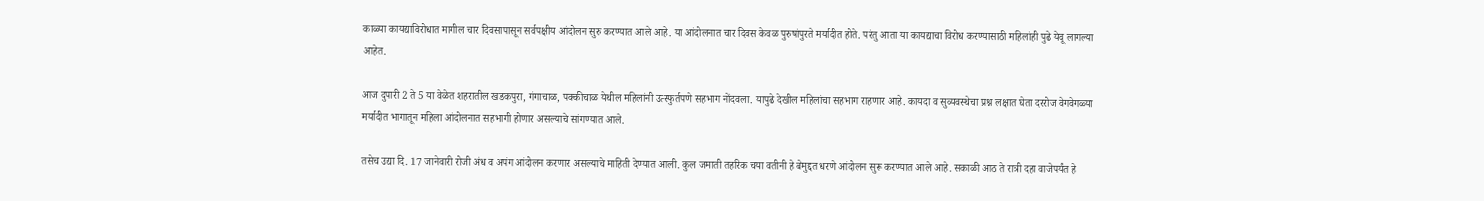काळ्या कायद्याविरोधात मागील चार दिवसापासून सर्वपक्षीय आंदोलन सुरु करण्यात आले आहे. या आंदोलनात चार दिवस केवळ पुरुषांपुरते मर्यादीत होते. परंतु आता या कायद्याचा विरोध करण्यासाठी महिलांही पुढे येवू लागल्या आहेत.

आज दुपारी 2 ते 5 या वेळेत शहरातील खडकपुरा, गंगाचाळ, पक्कीचाळ येथील महिलांनी उत्स्फुर्तपणे सहभाग नोंदवला. यापुढे देखील महिलांचा सहभाग राहणार आहे. कायदा व सुव्यवस्थेचा प्रश्न लक्षात घेता दररोज वेगवेगळ्या मर्यादीत भागातून महिला आंदोलनात सहभागी होणार असल्याचे सांगण्यात आले.

तसेच उद्या दि. 17 जानेवारी रोजी अंध व अपंग आंदोलन करणार असल्याचे माहिती देण्यात आली. कुल जमाती तहरिक चया वतीनी हे बेमुद्दत धरणे आंदोलन सुरू करण्यात आले आहे. सकाळी आठ ते रात्री दहा वाजेपर्यंत हे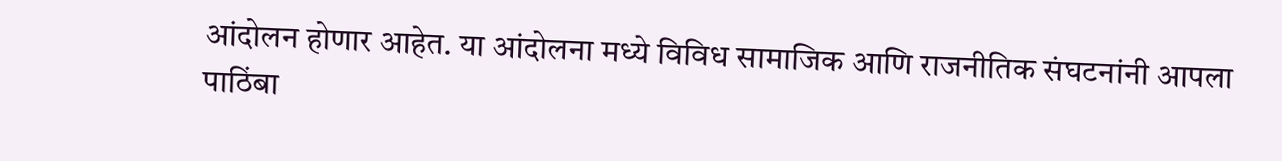आंदोलन होणार आहेत. या आंदोलना मध्ये विविध सामाजिक आणि राजनीतिक संघटनांनी आपला पाठिंबा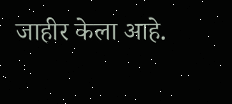जाहीर केला आहे.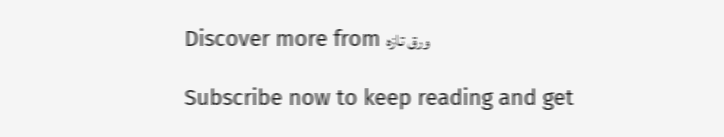Discover more from ورق تازہ

Subscribe now to keep reading and get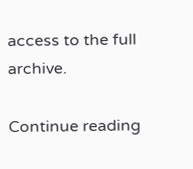access to the full archive.

Continue reading